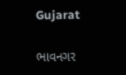Gujarat

ભાવનગર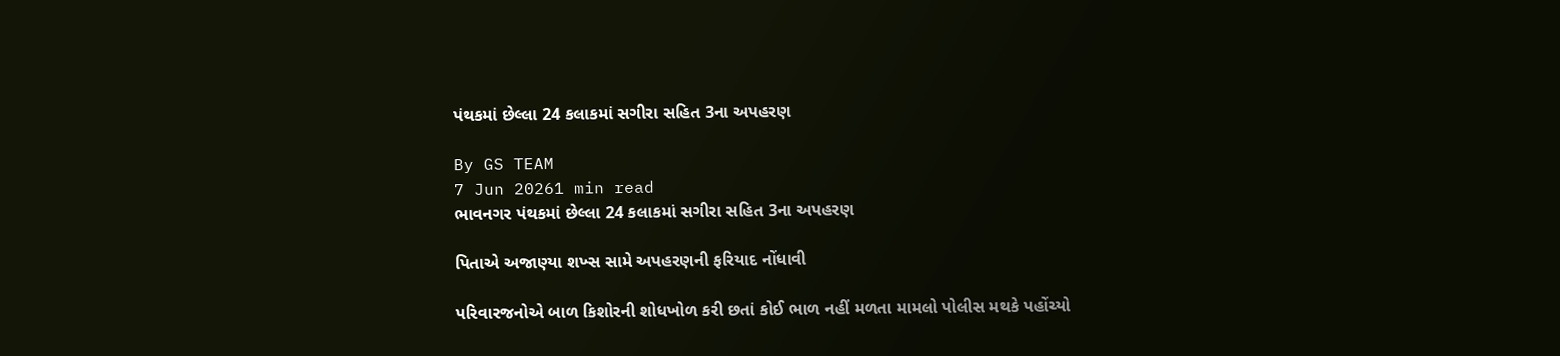પંથકમાં છેલ્લા 24 કલાકમાં સગીરા સહિત 3ના અપહરણ

By GS TEAM
7 Jun 20261 min read
ભાવનગર પંથકમાં છેલ્લા 24 કલાકમાં સગીરા સહિત 3ના અપહરણ

પિતાએ અજાણ્યા શખ્સ સામે અપહરણની ફરિયાદ નોંધાવી

પરિવારજનોએ બાળ કિશોરની શોધખોળ કરી છતાં કોઈ ભાળ નહીં મળતા મામલો પોલીસ મથકે પહોંચ્યો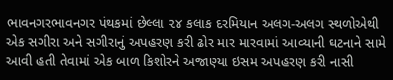ભાવનગરભાવનગર પંથકમાં છેલ્લા ૨૪ કલાક દરમિયાન અલગ-અલગ સ્થળોએથી એક સગીરા અને સગીરાનું અપહરણ કરી ઢોર માર મારવામાં આવ્યાની ઘટનાને સામે આવી હતી તેવામાં એક બાળ કિશોરને અજાણ્યા ઇસમ અપહરણ કરી નાસી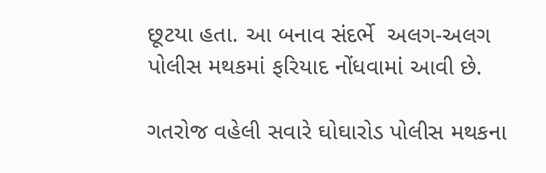છૂટયા હતા. આ બનાવ સંદર્ભે  અલગ-અલગ પોલીસ મથકમાં ફરિયાદ નોંધવામાં આવી છે.

ગતરોજ વહેલી સવારે ઘોઘારોડ પોલીસ મથકના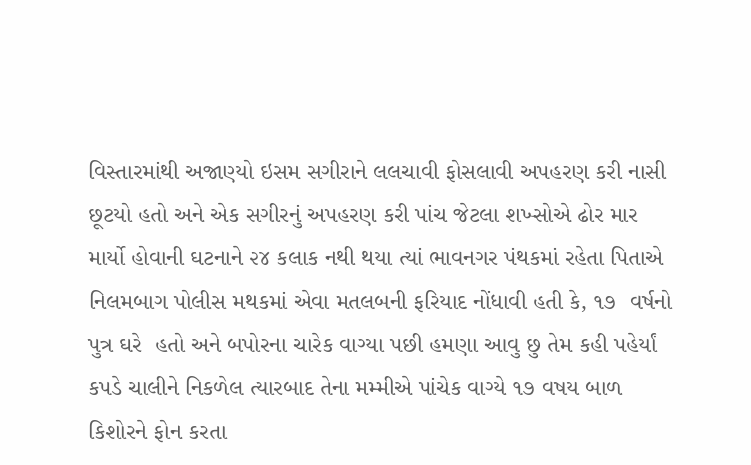વિસ્તારમાંથી અજાણ્યો ઇસમ સગીરાને લલચાવી ફોસલાવી અપહરણ કરી નાસી છૂટયો હતો અને એક સગીરનું અપહરણ કરી પાંચ જેટલા શખ્સોએ ઢોર માર માર્યો હોવાની ઘટનાને ૨૪ કલાક નથી થયા ત્યાં ભાવનગર પંથકમાં રહેતા પિતાએ નિલમબાગ પોલીસ મથકમાં એવા મતલબની ફરિયાદ નોંધાવી હતી કે, ૧૭  વર્ષનો પુત્ર ઘરે  હતો અને બપોરના ચારેક વાગ્યા પછી હમણા આવુ છુ તેમ કહી પહેર્યાં કપડે ચાલીને નિકળેલ ત્યારબાદ તેના મમ્મીએ પાંચેક વાગ્યે ૧૭ વષય બાળ કિશોરને ફોન કરતા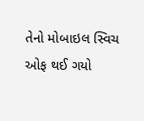તેનો મોબાઇલ સ્વિચ ઓફ થઈ ગયો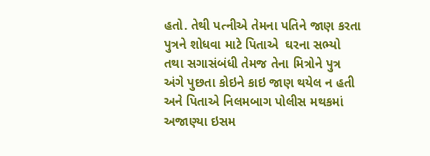હતો. તેથી પત્નીએ તેમના પતિને જાણ કરતા પુત્રને શોધવા માટે પિતાએ  ઘરના સભ્યો તથા સગાસંબંધી તેમજ તેના મિત્રોને પુત્ર અંગે પુછતા કોઇને કાઇ જાણ થયેલ ન હતી અને પિતાએ નિલમબાગ પોલીસ મથકમાં અજાણ્યા ઇસમ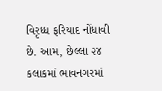વિરૃધ્ધ ફરિયાદ નોંધાવી છે. આમ, છેલ્લા ૨૪ કલાકમાં ભાવનગરમાં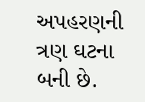અપહરણની ત્રણ ઘટના બની છે.